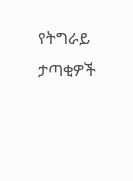የትግራይ ታጣቂዎች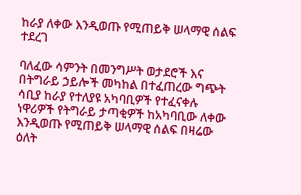ከራያ ለቀው እንዲወጡ የሚጠይቅ ሠላማዊ ሰልፍ ተደረገ

ባለፈው ሳምንት በመንግሥት ወታደሮች እና በትግራይ ኃይሎች መካከል በተፈጠረው ግጭት ሳቢያ ከራያ የተለያዩ አካባቢዎች የተፈናቀሉ ነዋሪዎች የትግራይ ታጣቂዎች ከአካባቢው ለቀው እንዲወጡ የሚጠይቅ ሠላማዊ ሰልፍ በዛሬው ዕለት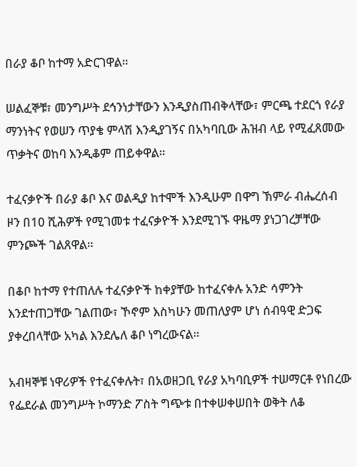በራያ ቆቦ ከተማ አድርገዋል፡፡

ሠልፈኞቹ፣ መንግሥት ደኅንነታቸውን እንዲያስጠብቅላቸው፣ ምርጫ ተደርጎ የራያ ማንነትና የወሠን ጥያቄ ምላሽ እንዲያገኝና በአካባቢው ሕዝብ ላይ የሚፈጸመው ጥቃትና ወከባ እንዲቆም ጠይቀዋል።

ተፈናቃዮች በራያ ቆቦ እና ወልዲያ ከተሞች እንዲሁም በዋግ ኽምራ ብሔረሰብ ዞን በ10 ሺሕዎች የሚገመቱ ተፈናቃዮች እንደሚገኙ ዋዜማ ያነጋገረቻቸው ምንጮች ገልጸዋል።

በቆቦ ከተማ የተጠለሉ ተፈናቃዮች ከቀያቸው ከተፈናቀሉ አንድ ሳምንት እንደተጠጋቸው ገልጠው፣ ኾኖም እስካሁን መጠለያም ሆነ ሰብዓዊ ድጋፍ ያቀረበላቸው አካል እንደሌለ ቆቦ ነግረውናል።

አብዛኞቹ ነዋሪዎች የተፈናቀሉት፣ በአወዘጋቢ የራያ አካባቢዎች ተሠማርቶ የነበረው የፌደራል መንግሥት ኮማንድ ፖስት ግጭቱ በተቀሠቀሠበት ወቅት ለቆ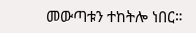መውጣቱን ተከትሎ ነበር።